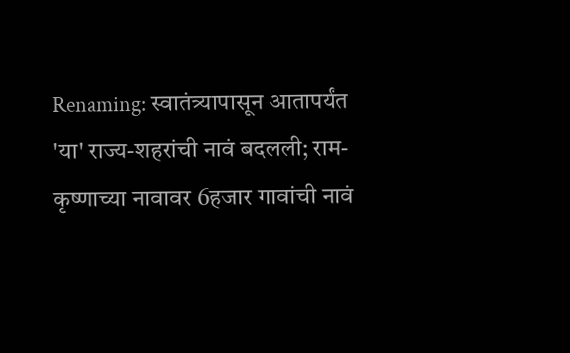Renaming: स्वातंत्र्यापासून आतापर्यंत 'या' राज्य-शहरांची नावं बदलली; राम-कृष्णाच्या नावावर 6हजार गावांची नावं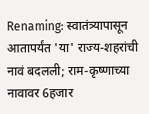Renaming: स्वातंत्र्यापासून आतापर्यंत 'या' राज्य-शहरांची नावं बदलली; राम-कृष्णाच्या नावावर 6हजार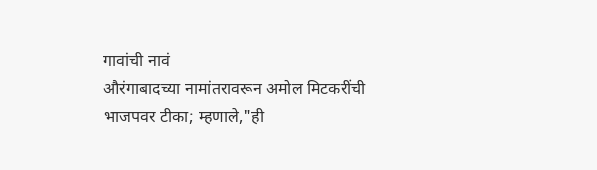गावांची नावं
औरंगाबादच्या नामांतरावरून अमोल मिटकरींची भाजपवर टीका; म्हणाले,"ही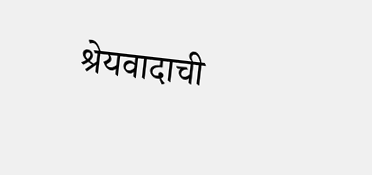श्रेयवादाची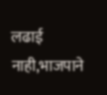लढाई नाही,भाजपाने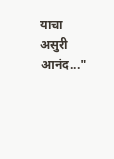याचा असुरी आनंद..."